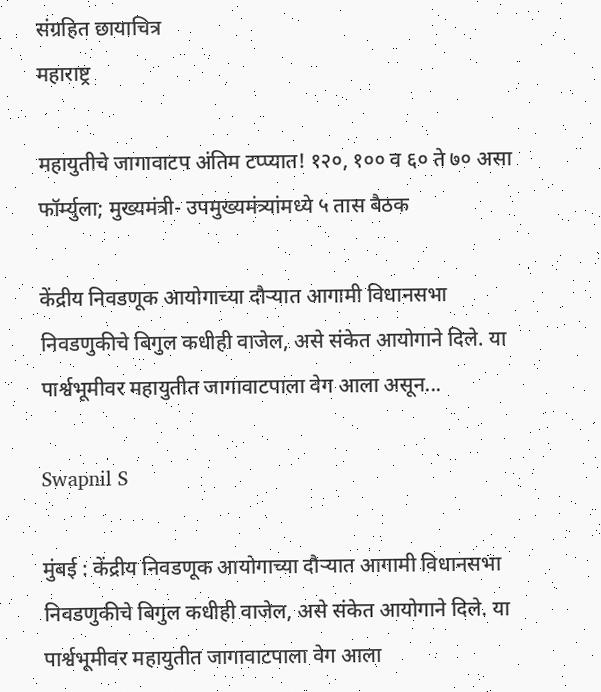संग्रहित छायाचित्र
महाराष्ट्र

महायुतीचे जागावाटप अंतिम टप्प्यात! १२०, १०० व ६० ते ७० असा फॉर्म्युला; मुख्यमंत्री- उपमुख्यमंत्र्यांमध्ये ५ तास बैठक

केंद्रीय निवडणूक आयोगाच्या दौऱ्यात आगामी विधानसभा निवडणुकीचे बिगुल कधीही वाजेल, असे संकेत आयोगाने दिले. या पार्श्वभूमीवर महायुतीत जागावाटपाला वेग आला असून...

Swapnil S

मुंबई : केंद्रीय निवडणूक आयोगाच्या दौऱ्यात आगामी विधानसभा निवडणुकीचे बिगुल कधीही वाजेल, असे संकेत आयोगाने दिले. या पार्श्वभूमीवर महायुतीत जागावाटपाला वेग आला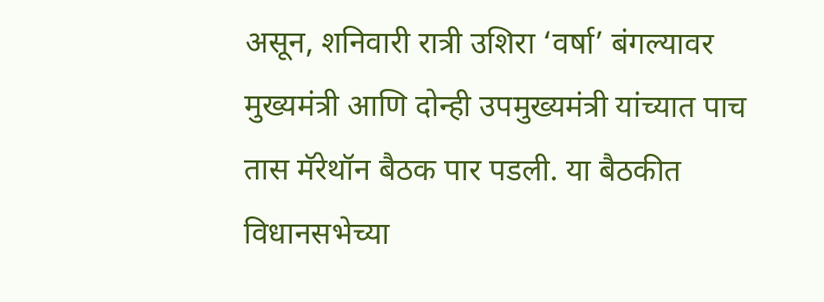असून, शनिवारी रात्री उशिरा ‘वर्षा’ बंगल्यावर मुख्यमंत्री आणि दोन्ही उपमुख्यमंत्री यांच्यात पाच तास मॅरेथॉन बैठक पार पडली. या बैठकीत विधानसभेच्या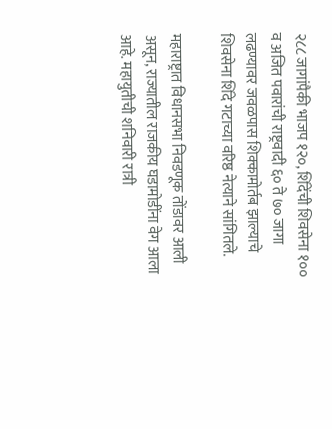२८८ जागांपैकी भाजप १२०, शिंदेंची शिवसेना १०० व अजित पवारांची राष्ट्रवादी ६० ते ७० जागा लढण्यावर जवळपास शिक्कामोर्तब झाल्याचे शिवसेना शिंदे गटाच्या वरिष्ठ नेत्याने सांगितले.

महाराष्ट्रात विधानसभा निवडणूक तोंडावर आली असून, राज्यातील राजकीय घडामोडींना वेग आला आहे. महायुतीची शनिवारी रात्री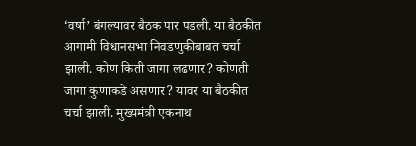‘वर्षा’ बंगल्यावर बैठक पार पडली. या बैठकीत आगामी विधानसभा निवडणुकीबाबत चर्चा झाली. कोण किती जागा लढणार? कोणती जागा कुणाकडे असणार? यावर या बैठकीत चर्चा झाली. मुख्यमंत्री एकनाथ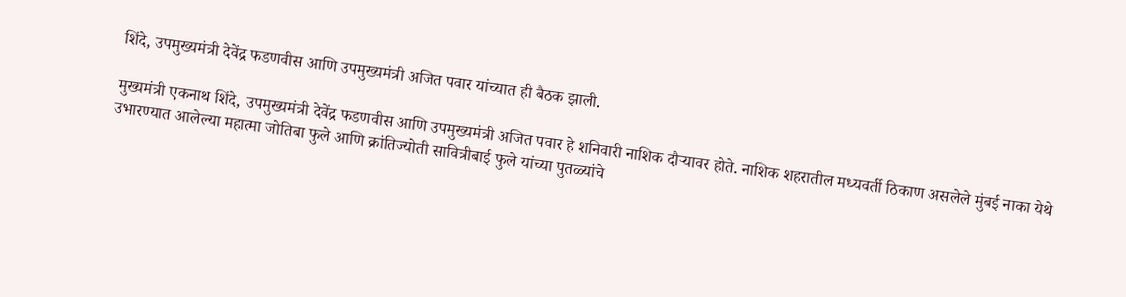शिंदे, उपमुख्यमंत्री देवेंद्र फडणवीस आणि उपमुख्यमंत्री अजित पवार यांच्यात ही बैठक झाली.

मुख्यमंत्री एकनाथ शिंदे, उपमुख्यमंत्री देवेंद्र फडणवीस आणि उपमुख्यमंत्री अजित पवार हे शनिवारी नाशिक दौऱ्यावर होते. नाशिक शहरातील मध्यवर्ती ठिकाण असलेले मुंबई नाका येथे उभारण्यात आलेल्या महात्मा जोतिबा फुले आणि क्रांतिज्योती सावित्रीबाई फुले यांच्या पुतळ्यांचे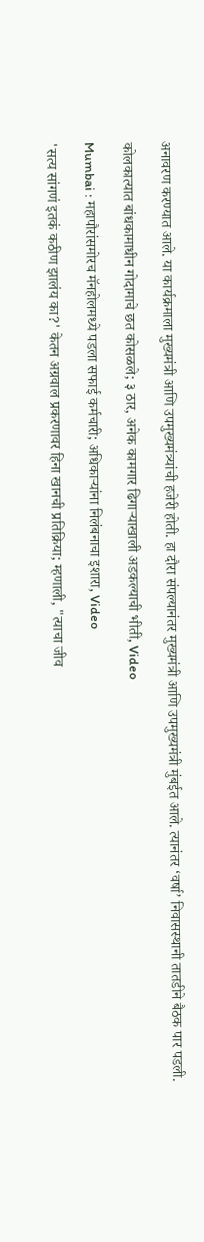अनावरण करण्यात आले. या कार्यक्रमाला मुख्यमंत्री आणि उपमुख्यमंत्र्यांची हजेरी होती. हा दौरा संपल्यानंतर मुख्यमंत्री आणि उपमुख्यमंत्री मुंबईत आले. त्यानंतर ‘वर्षा’ निवासस्थानी तातडीने बैठक पार पडली.

कोलकात्यात बांधकामाधीन गोदामाचे छत कोसळले; ३ ठार, अनेक कामगार ढिगाऱ्याखाली अडकल्याची भीती, Video

Mumbai : महापौरांसमोरच मॅनहोलमध्ये पडला सफाई कर्मचारी; अधिकाऱ्यांना निलंबनाचा इशारा, Video

'सत्य सांगणं इतकं कठीण झालंय का?' केतन अग्रवाल प्रकरणावर हिना खानची प्रतिक्रिया; म्हणाली, "त्याचा जीव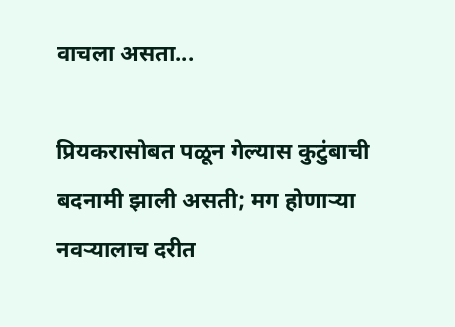वाचला असता...

प्रियकरासोबत पळून गेल्यास कुटुंबाची बदनामी झाली असती; मग होणाऱ्या नवऱ्यालाच दरीत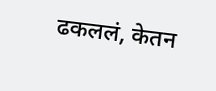ढकललं, केतन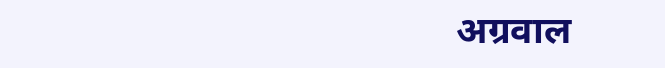अग्रवाल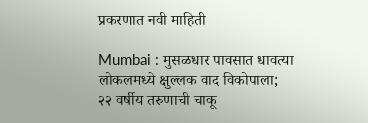प्रकरणात नवी माहिती

Mumbai : मुसळधार पावसात धावत्या लोकलमध्ये क्षुल्लक वाद विकोपाला; २२ वर्षीय तरुणाची चाकू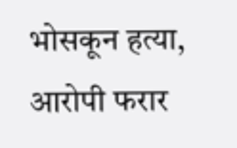भोसकून हत्या, आरोपी फरार